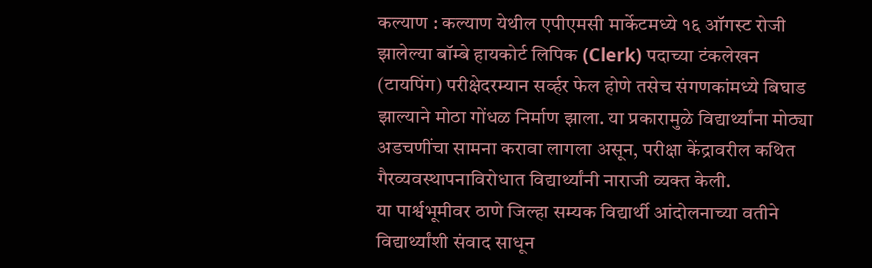कल्याण : कल्याण येथील एपीएमसी मार्केटमध्ये १६ ऑगस्ट रोजी झालेल्या बॉम्बे हायकोर्ट लिपिक (Clerk) पदाच्या टंकलेखन (टायपिंग) परीक्षेदरम्यान सर्व्हर फेल होणे तसेच संगणकांमध्ये बिघाड झाल्याने मोठा गोंधळ निर्माण झाला. या प्रकारामुळे विद्यार्थ्यांना मोठ्या अडचणींचा सामना करावा लागला असून, परीक्षा केंद्रावरील कथित गैरव्यवस्थापनाविरोधात विद्यार्थ्यांनी नाराजी व्यक्त केली.
या पार्श्वभूमीवर ठाणे जिल्हा सम्यक विद्यार्थी आंदोलनाच्या वतीने विद्यार्थ्यांशी संवाद साधून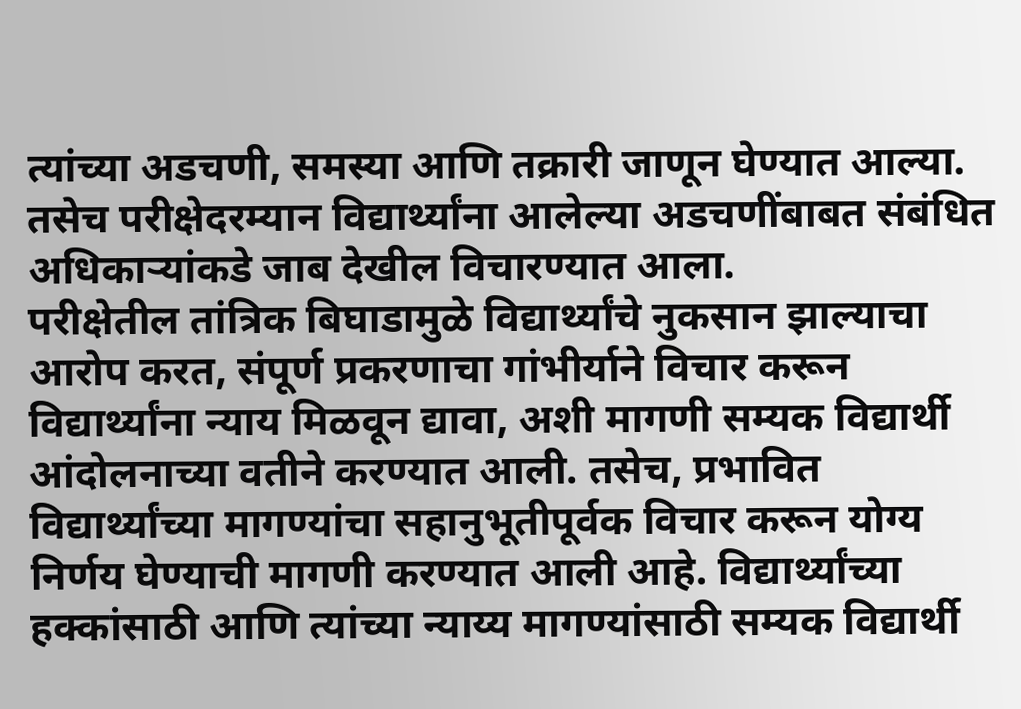त्यांच्या अडचणी, समस्या आणि तक्रारी जाणून घेण्यात आल्या. तसेच परीक्षेदरम्यान विद्यार्थ्यांना आलेल्या अडचणींबाबत संबंधित अधिकाऱ्यांकडे जाब देखील विचारण्यात आला.
परीक्षेतील तांत्रिक बिघाडामुळे विद्यार्थ्यांचे नुकसान झाल्याचा आरोप करत, संपूर्ण प्रकरणाचा गांभीर्याने विचार करून विद्यार्थ्यांना न्याय मिळवून द्यावा, अशी मागणी सम्यक विद्यार्थी आंदोलनाच्या वतीने करण्यात आली. तसेच, प्रभावित विद्यार्थ्यांच्या मागण्यांचा सहानुभूतीपूर्वक विचार करून योग्य निर्णय घेण्याची मागणी करण्यात आली आहे. विद्यार्थ्यांच्या हक्कांसाठी आणि त्यांच्या न्याय्य मागण्यांसाठी सम्यक विद्यार्थी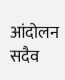आंदोलन सदैव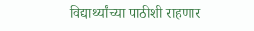विद्यार्थ्यांच्या पाठीशी राहणार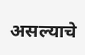असल्याचे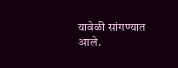यावेळी सांगण्यात आले.